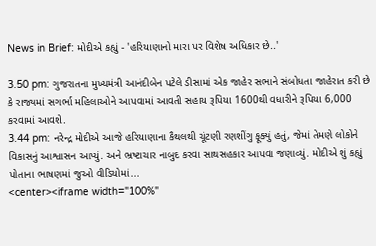News in Brief: મોદીએ કહ્યું - 'હરિયાણાનો મારા પર વિશેષ અધિકાર છે..'

3.50 pm: ગુજરાતના મુખ્યમંત્રી આનંદીબેન પટેલે ડીસામાં એક જાહેર સભાને સંબોધતા જાહેરાત કરી છે કે રાજ્યમાં સગર્ભા મહિલાઓને આપવામાં આવતી સહાય રૂપિયા 1600થી વધારીને રૂપિયા 6,000 કરવામાં આવશે.
3.44 pm: નરેન્દ્ર મોદીએ આજે હરિયાણાના કૈથલથી ચૂંટણી રણશીંગુ ફૂક્યું હતું, જેમાં તેમણે લોકોને વિકાસનું આશ્વાસન આપ્યું. અને ભ્રષ્ટાચાર નાબુદ કરવા સાથસહકાર આપવા જણાવ્યું. મોદીએ શું કહ્યું પોતાના ભાષણમાં જુઓ વીડિયોમાં...
<center><iframe width="100%"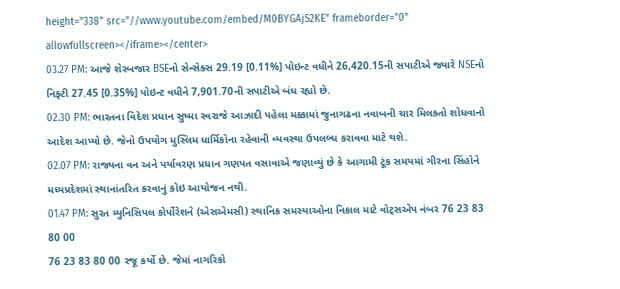height="338" src="//www.youtube.com/embed/M0BYGAjS2KE" frameborder="0" allowfullscreen></iframe></center>
03.27 PM: આજે શેરબજાર BSEનો સેન્સેક્સ 29.19 [0.11%] પોઇન્ટ વધીને 26,420.15ની સપાટીએ જ્યારે NSEનો નિફ્ટી 27.45 [0.35%] પોઇન્ટ વધીને 7,901.70ની સપાટીએ બંધ રહ્યો છે.
02.30 PM: ભારતના વિદેશ પ્રધાન સુષ્મા સ્વરાજે આઝાદી પહેલા મક્કામાં જુનાગઢના નવાબની ચાર મિલકતો શોધવાનો આદેશ આપ્યો છે. જેનો ઉપયોગ મુસ્લિમ ધાર્મિકોના રહેવાની વ્યવસ્થા ઉપલબ્ધ કરાવવા માટે થશે.
02.07 PM: રાજ્યના વન અને પર્યાવરણ પ્રધાન ગણપત વસાવાએ જણાવ્યું છે કે આગામી ટૂંક સમયમાં ગીરના સિંહોને મધ્યપ્રદેશમાં સ્થાનાંતરિત કરવાનું કોઇ આયોજન નથી.
01.47 PM: સુરત મ્યુનિસિપલ કોર્પોરેશને (એસએમસી) સ્થાનિક સમસ્યાઓના નિકાલ માટે વોટ્સએપ નંબર 76 23 83 80 00
76 23 83 80 00 રજૂ કર્યો છે. જેમાં નાગરિકો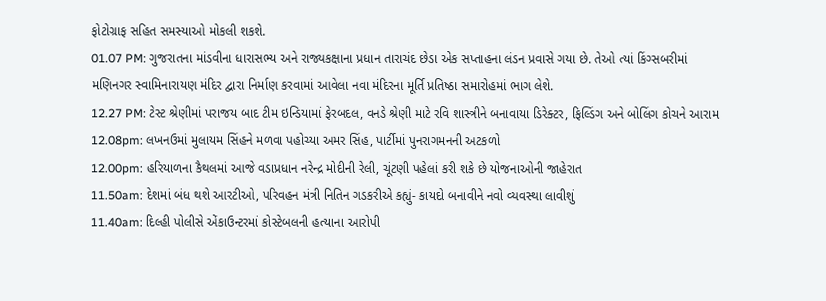ફોટોગ્રાફ સહિત સમસ્યાઓ મોકલી શકશે.
01.07 PM: ગુજરાતના માંડવીના ધારાસભ્ય અને રાજ્યકક્ષાના પ્રધાન તારાચંદ છેડા એક સપ્તાહના લંડન પ્રવાસે ગયા છે. તેઓ ત્યાં કિંગ્સબરીમાં મણિનગર સ્વામિનારાયણ મંદિર દ્વારા નિર્માણ કરવામાં આવેલા નવા મંદિરના મૂર્તિ પ્રતિષ્ઠા સમારોહમાં ભાગ લેશે.
12.27 PM: ટેસ્ટ શ્રેણીમાં પરાજય બાદ ટીમ ઇન્ડિયામાં ફેરબદલ, વનડે શ્રેણી માટે રવિ શાસ્ત્રીને બનાવાયા ડિરેક્ટર, ફિલ્ડિંગ અને બોલિંગ કોચને આરામ
12.08pm: લખનઉમાં મુલાયમ સિંહને મળવા પહોચ્યા અમર સિંહ, પાર્ટીમાં પુનરાગમનની અટકળો
12.00pm: હરિયાળના કૈથલમાં આજે વડાપ્રધાન નરેન્દ્ર મોદીની રેલી, ચૂંટણી પહેલાં કરી શકે છે યોજનાઓની જાહેરાત
11.50am: દેશમાં બંધ થશે આરટીઓ, પરિવહન મંત્રી નિતિન ગડકરીએ કહ્યું- કાયદો બનાવીને નવો વ્યવસ્થા લાવીશું
11.40am: દિલ્હી પોલીસે એંકાઉન્ટરમાં કોસ્ટેબલની હત્યાના આરોપી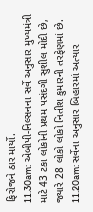ફિરોજને ઠાર માર્યો.
11.30am: એબીપી-નિલ્સનના સર્વે અનુસાર મુખ્યમંત્રી માટે 43 ટકા લોકોની પ્રથમ પસંદગી સુશીલ મોદી છે, જ્યારે 28 લોકો લોકો નિતીશ કુમારની તરફેણમાં છે.
11.20am: સર્વેના અનુસાર બિહારમાં અત્યાર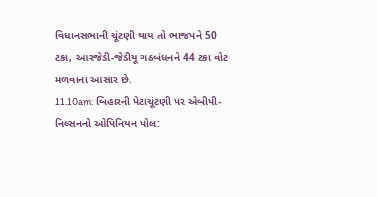વિધાનસભાની ચૂંટણી થાય તો ભાજપને 50 ટકા, આરજેડી-જેડીયૂ ગઠબંધનને 44 ટકા વોટ મળવાના આસાર છે.
11.10am: બિહારની પેટાચૂંટણી પર એબીપી-નિલ્સનનો ઓપિનિયન પોલ: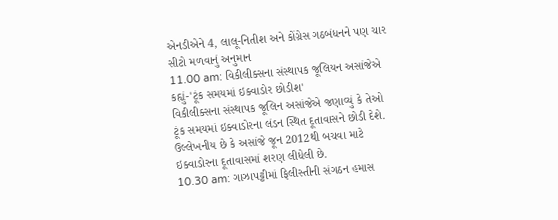એનડીએને 4, લાલૂ-નિતીશ અને કોંગ્રેસ ગઠબંધનને પણ ચાર સીટો મળવાનું અનુમાન
11.00 am: વિકીલીક્સના સંસ્થાપક જૂલિયન અસાંજેએ કહ્યું-'ટૂંક સમયમાં ઇક્વાડોર છોડીશ'
વિકીલીક્સના સંસ્થાપક જૂલિન અસાંજેએ જણાવ્યું કે તેઓ ટૂંક સમયમાં ઇક્વાડોરના લંડન સ્થિત દૂતાવાસને છોડી દેશે. ઉલ્લેખનીય છે કે અસાંજે જૂન 2012થી બચવા માટે ઇક્વાડોરના દૂતાવાસમાં શરણ લીધેલી છે.
10.30 am: ગાઝાપટ્ટીમાં ફિલીસ્તીની સંગઠન હમાસ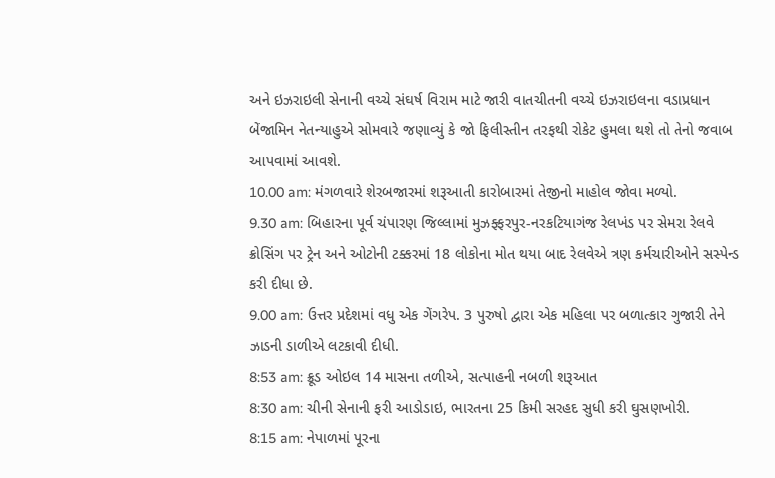અને ઇઝરાઇલી સેનાની વચ્ચે સંઘર્ષ વિરામ માટે જારી વાતચીતની વચ્ચે ઇઝરાઇલના વડાપ્રધાન બેંજામિન નેતન્યાહુએ સોમવારે જણાવ્યું કે જો ફિલીસ્તીન તરફથી રોકેટ હુમલા થશે તો તેનો જવાબ આપવામાં આવશે.
10.00 am: મંગળવારે શેરબજારમાં શરૂઆતી કારોબારમાં તેજીનો માહોલ જોવા મળ્યો.
9.30 am: બિહારના પૂર્વ ચંપારણ જિલ્લામાં મુઝફ્ફરપુર-નરકટિયાગંજ રેલખંડ પર સેમરા રેલવે ક્રોસિંગ પર ટ્રેન અને ઓટોની ટક્કરમાં 18 લોકોના મોત થયા બાદ રેલવેએ ત્રણ કર્મચારીઓને સસ્પેન્ડ કરી દીધા છે.
9.00 am: ઉત્તર પ્રદેશમાં વધુ એક ગેંગરેપ. 3 પુરુષો દ્વારા એક મહિલા પર બળાત્કાર ગુજારી તેને ઝાડની ડાળીએ લટકાવી દીધી.
8:53 am: ક્રૂડ ઓઇલ 14 માસના તળીએ, સત્પાહની નબળી શરૂઆત
8:30 am: ચીની સેનાની ફરી આડોડાઇ, ભારતના 25 કિમી સરહદ સુધી કરી ઘુસણખોરી.
8:15 am: નેપાળમાં પૂરના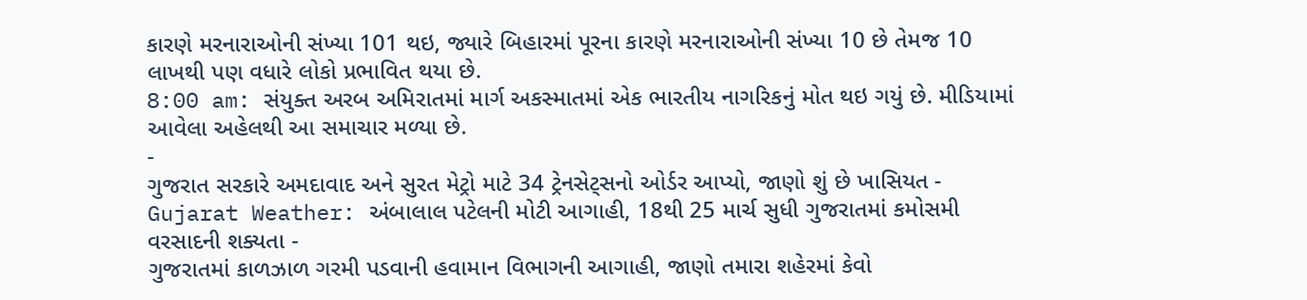કારણે મરનારાઓની સંખ્યા 101 થઇ, જ્યારે બિહારમાં પૂરના કારણે મરનારાઓની સંખ્યા 10 છે તેમજ 10 લાખથી પણ વધારે લોકો પ્રભાવિત થયા છે.
8:00 am: સંયુક્ત અરબ અમિરાતમાં માર્ગ અકસ્માતમાં એક ભારતીય નાગરિકનું મોત થઇ ગયું છે. મીડિયામાં આવેલા અહેલથી આ સમાચાર મળ્યા છે.
-
ગુજરાત સરકારે અમદાવાદ અને સુરત મેટ્રો માટે 34 ટ્રેનસેટ્સનો ઓર્ડર આપ્યો, જાણો શું છે ખાસિયત -
Gujarat Weather: અંબાલાલ પટેલની મોટી આગાહી, 18થી 25 માર્ચ સુધી ગુજરાતમાં કમોસમી વરસાદની શક્યતા -
ગુજરાતમાં કાળઝાળ ગરમી પડવાની હવામાન વિભાગની આગાહી, જાણો તમારા શહેરમાં કેવો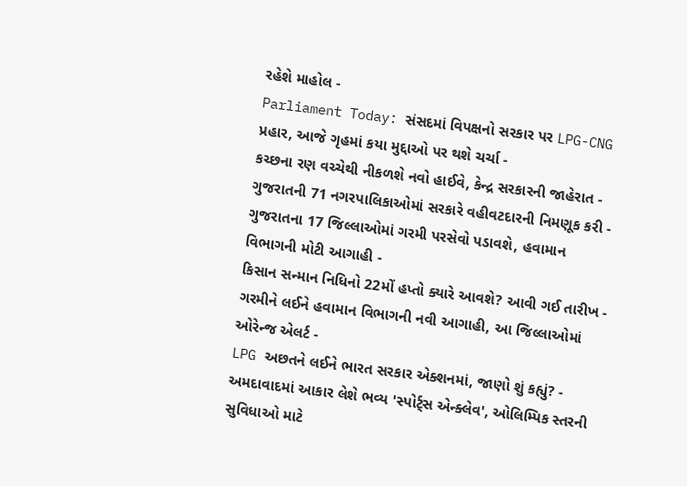રહેશે માહોલ -
Parliament Today: સંસદમાં વિપક્ષનો સરકાર પર LPG-CNG પ્રહાર, આજે ગૃહમાં કયા મુદ્દાઓ પર થશે ચર્ચા -
કચ્છના રણ વચ્ચેથી નીકળશે નવો હાઈવે, કેન્દ્ર સરકારની જાહેરાત -
ગુજરાતની 71 નગરપાલિકાઓમાં સરકારે વહીવટદારની નિમણૂક કરી -
ગુજરાતના 17 જિલ્લાઓમાં ગરમી પરસેવો પડાવશે, હવામાન વિભાગની મોટી આગાહી -
કિસાન સન્માન નિધિનો 22મોં હપ્તો ક્યારે આવશે? આવી ગઈ તારીખ -
ગરમીને લઈને હવામાન વિભાગની નવી આગાહી, આ જિલ્લાઓમાં ઓરેન્જ એલર્ટ -
LPG અછતને લઈને ભારત સરકાર એક્શનમાં, જાણો શું કહ્યું? -
અમદાવાદમાં આકાર લેશે ભવ્ય 'સ્પોર્ટ્સ એન્ક્લેવ', ઓલિમ્પિક સ્તરની સુવિધાઓ માટે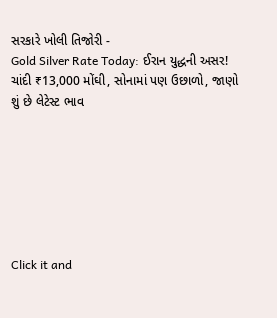સરકારે ખોલી તિજોરી -
Gold Silver Rate Today: ઈરાન યુદ્ધની અસર! ચાંદી ₹13,000 મોંઘી, સોનામાં પણ ઉછાળો, જાણો શું છે લેટેસ્ટ ભાવ







Click it and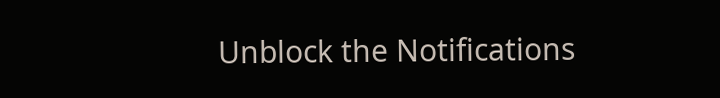Unblock the Notifications